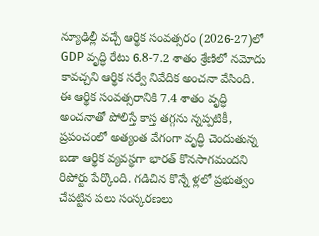న్యూఢిల్లీ వచ్చే ఆర్థిక సంవత్సరం (2026-27)లో GDP వృద్ధి రేటు 6.8-7.2 శాతం శ్రేణిలో నమోదు కావచ్చని ఆర్థిక సర్వే నివేదిక అంచనా వేసింది. ఈ ఆర్థిక సంవత్సరానికి 7.4 శాతం వృద్ధి అంచనాతో పోలిస్తే కాస్త తగ్గను న్నప్పటికీ, ప్రపంచంలో అత్యంత వేగంగా వృద్ధి చెందుతున్న బడా ఆర్థిక వ్యవస్థగా భారత్ కొనసాగమందని రిపోర్టు పేర్కొంది. గడిచిన కొన్నే ళ్లలో ప్రభుత్వం చేపట్టిన పలు సంస్కరణలు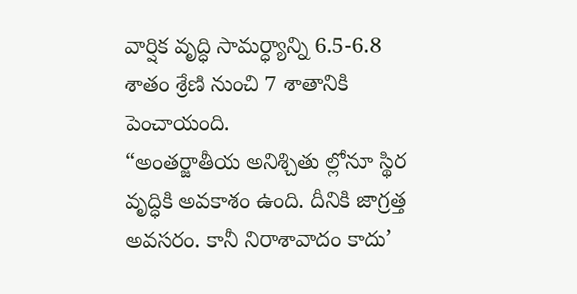వార్షిక వృద్ధి సామర్ధ్యాన్ని 6.5-6.8 శాతం శ్రేణి నుంచి 7 శాతానికి పెంచాయంది.
“అంతర్జాతీయ అనిశ్చితు ల్లోనూ స్థిర వృద్ధికి అవకాశం ఉంది. దీనికి జాగ్రత్త అవసరం. కానీ నిరాశావాదం కాదు’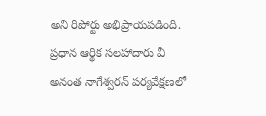అని రిపోర్టు అభిప్రాయపడింది. ప్రధాన ఆర్థిక సలహాదారు వీ అనంత నాగేశ్వరన్ పర్యవేక్షణలో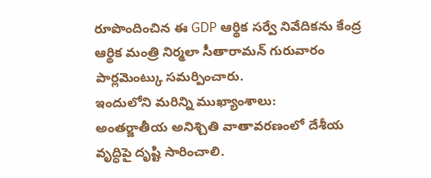రూపొందించిన ఈ GDP ఆర్థిక సర్వే నివేదికను కేంద్ర ఆర్థిక మంత్రి నిర్మలా సీతారామన్ గురువారం పార్లమెంట్కు సమర్పించారు.
ఇందులోని మరిన్ని ముఖ్యాంశాలు:
అంతర్జాతీయ అనిశ్చితి వాతావరణంలో దేశీయ వృద్ధిపై దృష్టి సారించాలి.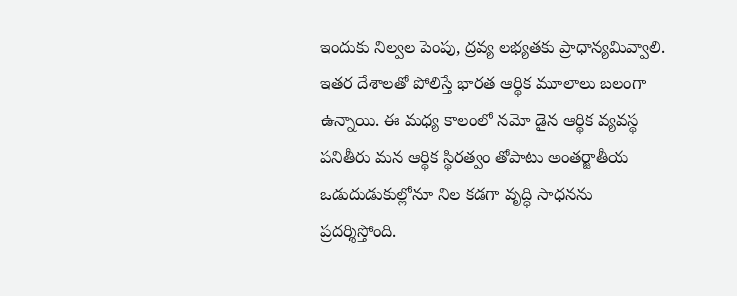ఇందుకు నిల్వల పెంపు, ద్రవ్య లభ్యతకు ప్రాధాన్యమివ్వాలి. ఇతర దేశాలతో పోలిస్తే భారత ఆర్థిక మూలాలు బలంగా ఉన్నాయి. ఈ మధ్య కాలంలో నమో డైన ఆర్థిక వ్యవస్థ పనితీరు మన ఆర్థిక స్థిరత్వం తోపాటు అంతర్జాతీయ ఒడుదుడుకుల్లోనూ నిల కడగా వృద్ధి సాధనను ప్రదర్శిస్తోంది.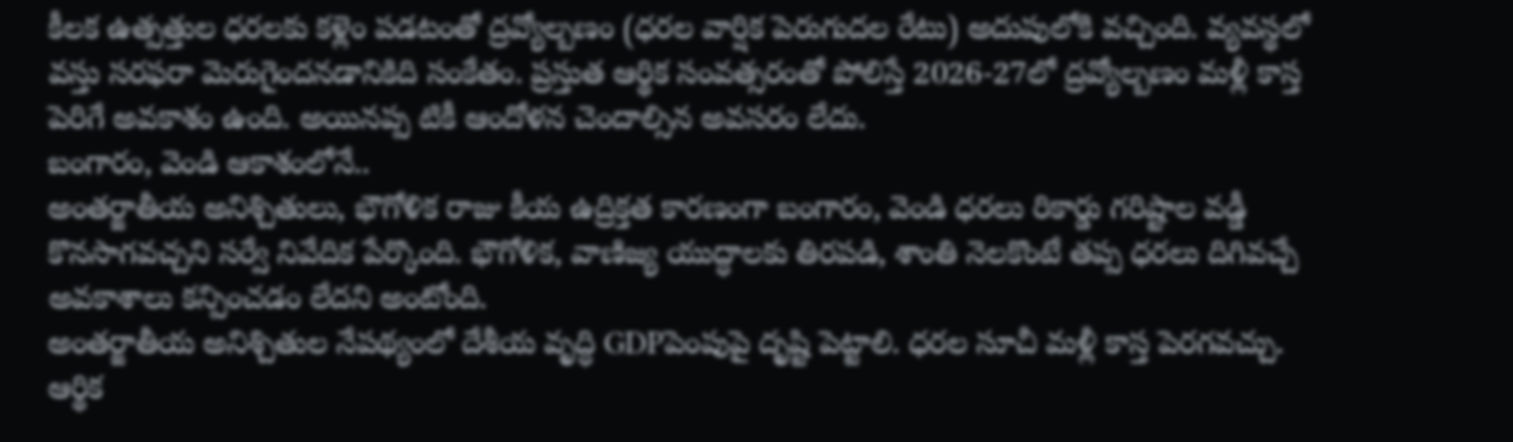కీలక ఉత్పత్తుల ధరలకు కళ్లెం పడటంతో ద్రవ్యోల్బణం (ధరల వార్షిక పెరుగుదల రేటు) అదుపులోకి వచ్చింది. వ్యవస్థలో వస్తు సరఫరా మెరుగైందనడానికిది సంకేతం. ప్రస్తుత ఆర్థిక సంవత్సరంతో పోలిస్తే 2026-27లో ద్రవ్యోల్బణం మళ్లీ కాస్త పెరిగే అవకాశం ఉంది. అయినప్ప టికీ ఆందోళన చెందాల్సిన అవసరం లేదు.
బంగారం, వెండి ఆకాశంలోనే..
అంతర్జాతీయ అనిశ్చితులు, భౌగోళిక రాజు కీయ ఉద్రిక్తత కారణంగా బంగారం, వెండి ధరలు రికార్డు గరిష్టాల వడ్డీ కొనసాగవచ్చని సర్వే నివేదిక పేర్కొంది. భౌగోళిక, వాణిజ్య యుద్ధాలకు తిరపడి, శాంతి నెలకొంటే తప్ప ధరలు దిగివచ్చే అవకాశాలు కన్పించడం లేదని అంటోంది.
అంతర్జాతీయ అనిశ్చితుల నేపథ్యంలో దేశీయ వృద్ధి GDPపెంపుపై దృష్టి పెట్టాలి. ధరల సూచీ మళ్లీ కాస్త పెరగవచ్చు. ఆర్థిక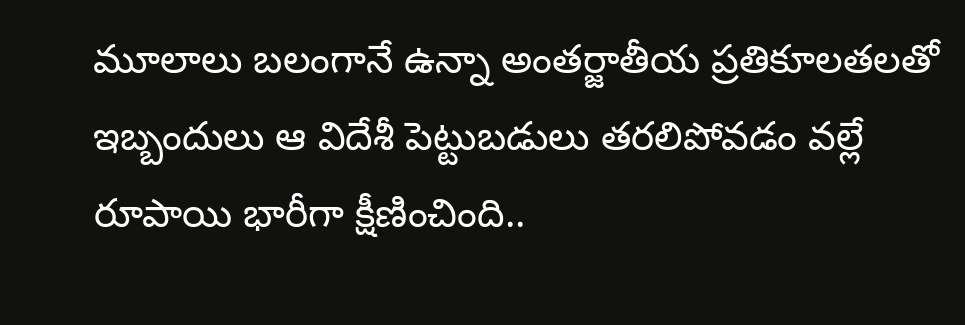మూలాలు బలంగానే ఉన్నా అంతర్జాతీయ ప్రతికూలతలతో ఇబ్బందులు ఆ విదేశీ పెట్టుబడులు తరలిపోవడం వల్లే రూపాయి భారీగా క్షీణించింది..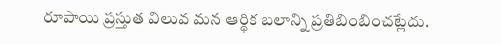రూపాయి ప్రస్తుత విలువ మన ఆర్థిక బలాన్ని ప్రతిబింబించట్లేదు.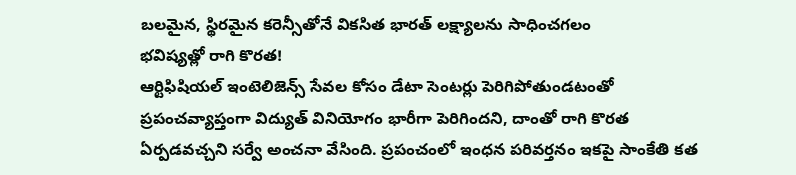బలమైన, స్థిరమైన కరెన్సీతోనే వికసిత భారత్ లక్ష్యాలను సాధించగలం
భవిష్యత్లో రాగి కొరత!
ఆర్టిఫిషియల్ ఇంటెలిజెన్స్ సేవల కోసం డేటా సెంటర్లు పెరిగిపోతుండటంతో ప్రపంచవ్యాప్తంగా విద్యుత్ వినియోగం భారీగా పెరిగిందని, దాంతో రాగి కొరత ఏర్పడవచ్చని సర్వే అంచనా వేసింది. ప్రపంచంలో ఇంధన పరివర్తనం ఇకపై సాంకేతి కత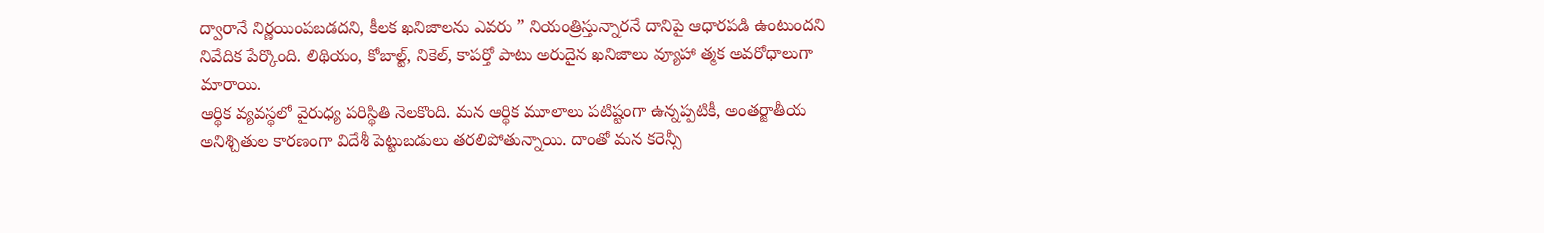ద్వారానే నిర్ణయింపబడదని, కీలక ఖనిజాలను ఎవరు ” నియంత్రిస్తున్నారనే దానిపై ఆధారపడి ఉంటుందని నివేదిక పేర్కొంది. లిథియం, కోబాల్ట్, నికెల్, కాపర్తో పాటు అరుదైన ఖనిజాలు వ్యూహా త్మక అవరోధాలుగా మారాయి.
ఆర్థిక వ్యవస్థలో వైరుధ్య పరిస్థితి నెలకొంది. మన ఆర్థిక మూలాలు పటిష్టంగా ఉన్నప్పటికీ, అంతర్జాతీయ అనిశ్చితుల కారణంగా విదేశీ పెట్టుబడులు తరలిపోతున్నాయి. దాంతో మన కరెన్సీ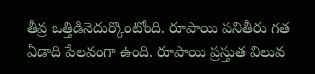తీవ్ర ఒత్తిడినెదుర్కొంటోంది. రూపాయి పనితీరు గత ఏడాది పేలవంగా ఉంది. రూపాయి ప్రస్తుత విలువ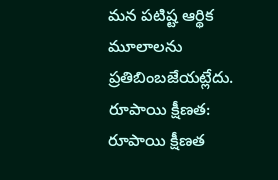మన పటిష్ట ఆర్థిక మూలాలను ప్రతిబింబజేయట్లేదు.
రూపాయి క్షీణత:
రూపాయి క్షీణత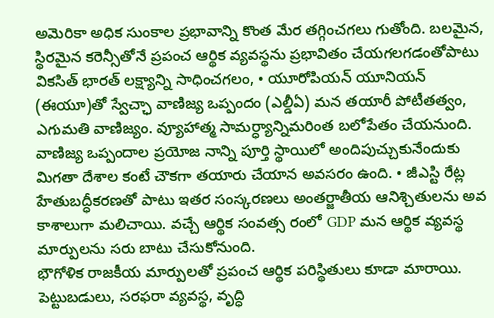అమెరికా అధిక సుంకాల ప్రభావాన్ని కొంత మేర తగ్గించగలు గుతోంది. బలమైన, స్థిరమైన కరెన్సీతోనే ప్రపంచ ఆర్థిక వ్యవస్థను ప్రభావితం చేయగలగడంతోపాటు వికసిత్ భారత్ లక్ష్యాన్ని సాధించగలం, • యూరోపియన్ యూనియన్ (ఈయూ)తో స్వేచ్ఛా వాణిజ్య ఒప్పందం (ఎల్డీఏ) మన తయారీ పోటీతత్వం, ఎగుమతి వాణిజ్యం. వ్యూహాత్మ సామర్ధ్యాన్నిమరింత బలోపేతం చేయనుంది.
వాణిజ్య ఒప్పందాల ప్రయోజ నాన్ని పూర్తి స్థాయిలో అందిపుచ్చుకునేందుకు మిగతా దేశాల కంటే చౌకగా తయారు చేయాన అవసరం ఉంది. • జీఎస్టి రేట్ల హేతుబద్ధీకరణతో పాటు ఇతర సంస్కరణలు అంతర్జాతీయ ఆనిశ్చితులను అవ కాశాలుగా మలిచాయి. వచ్చే ఆర్థిక సంవత్స రంలో GDP మన ఆర్థిక వ్యవస్థ మార్పులను సరు బాటు చేసుకోనుంది.
భౌగోళిక రాజకీయ మార్పులతో ప్రపంచ ఆర్థిక పరిస్థితులు కూడా మారాయి. పెట్టుబడులు, సరఫరా వ్యవస్థ, వృద్ధి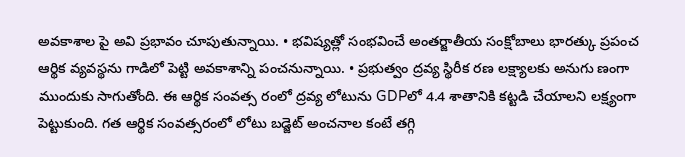అవకాశాల పై అవి ప్రభావం చూపుతున్నాయి. • భవిష్యత్లో సంభవించే అంతర్జాతీయ సంక్షోబాలు భారత్కు ప్రపంచ ఆర్థిక వ్యవస్థను గాడిలో పెట్టి అవకాశాన్ని పంచనున్నాయి. • ప్రభుత్వం ద్రవ్య స్థిరీక రణ లక్ష్యాలకు అనుగు ణంగా ముందుకు సాగుతోంది. ఈ ఆర్థిక సంవత్స రంలో ద్రవ్య లోటును GDPలో 4.4 శాతానికి కట్టడి చేయాలని లక్ష్యంగా పెట్టుకుంది. గత ఆర్థిక సంవత్సరంలో లోటు బడ్జెట్ అంచనాల కంటే తగ్గి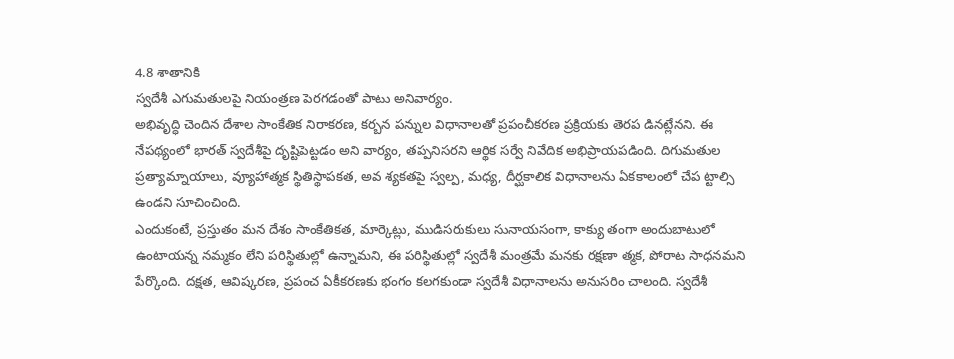4.8 శాతానికి
స్వదేశీ ఎగుమతులపై నియంత్రణ పెరగడంతో పాటు అనివార్యం.
అభివృద్ధి చెందిన దేశాల సాంకేతిక నిరాకరణ, కర్బన పన్నుల విధానాలతో ప్రపంచీకరణ ప్రక్రియకు తెరప డినట్లేనని. ఈ నేపథ్యంలో భారత్ స్వదేశీపై దృష్టిపెట్టడం అని వార్యం, తప్పనిసరని ఆర్థిక సర్వే నివేదిక అభిప్రాయపడింది. దిగుమతుల ప్రత్యామ్నాయాలు, వ్యూహాత్మక స్థితిస్థాపకత, అవ శ్యకతపై స్వల్ప, మధ్య, దీర్ఘకాలిక విధానాలను ఏకకాలంలో చేప ట్టాల్సి ఉండని సూచించింది.
ఎందుకంటే, ప్రస్తుతం మన దేశం సాంకేతికత, మార్కెట్లు, ముడిసరుకులు సునాయసంగా, కాక్యు తంగా అందుబాటులో ఉంటాయన్న నమ్మకం లేని పరిస్థితుల్లో ఉన్నామని, ఈ పరిస్థితుల్లో స్వదేశీ మంత్రమే మనకు రక్షణా త్మక, పోరాట సాధనమని పేర్కొంది. దక్షత, ఆవిష్కరణ, ప్రపంచ ఏకీకరణకు భంగం కలగకుండా స్వదేశీ విధానాలను అనుసరిం చాలంది. స్వదేశీ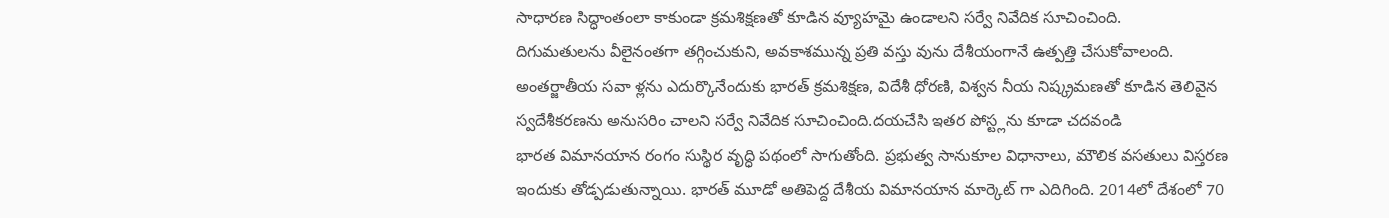సాధారణ సిద్ధాంతంలా కాకుండా క్రమశిక్షణతో కూడిన వ్యూహమై ఉండాలని సర్వే నివేదిక సూచించింది.
దిగుమతులను వీలైనంతగా తగ్గించుకుని, అవకాశమున్న ప్రతి వస్తు వును దేశీయంగానే ఉత్పత్తి చేసుకోవాలంది. అంతర్జాతీయ సవా ళ్లను ఎదుర్కొనేందుకు భారత్ క్రమశిక్షణ, విదేశీ ధోరణి, విశ్వన నీయ నిష్క్రమణతో కూడిన తెలివైన స్వదేశీకరణను అనుసరిం చాలని సర్వే నివేదిక సూచించింది.దయచేసి ఇతర పోస్ట్లను కూడా చదవండి
భారత విమానయాన రంగం సుస్థిర వృద్ధి పథంలో సాగుతోంది. ప్రభుత్వ సానుకూల విధానాలు, మౌలిక వసతులు విస్తరణ ఇందుకు తోడ్పడుతున్నాయి. భారత్ మూడో అతిపెద్ద దేశీయ విమానయాన మార్కెట్ గా ఎదిగింది. 2014లో దేశంలో 70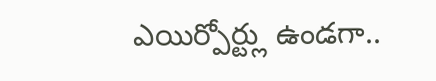ఎయిర్పోర్ట్లు ఉండగా..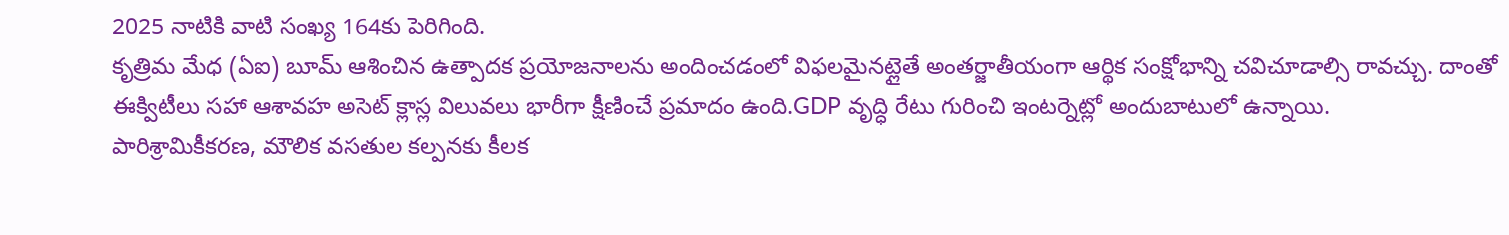2025 నాటికి వాటి సంఖ్య 164కు పెరిగింది.
కృత్రిమ మేధ (ఏఐ) బూమ్ ఆశించిన ఉత్పాదక ప్రయోజనాలను అందించడంలో విఫలమైనట్లైతే అంతర్జాతీయంగా ఆర్థిక సంక్షోభాన్ని చవిచూడాల్సి రావచ్చు. దాంతో ఈక్విటీలు సహా ఆశావహ అసెట్ క్లాస్ల విలువలు భారీగా క్షీణించే ప్రమాదం ఉంది.GDP వృద్ధి రేటు గురించి ఇంటర్నెట్లో అందుబాటులో ఉన్నాయి.
పారిశ్రామికీకరణ, మౌలిక వసతుల కల్పనకు కీలక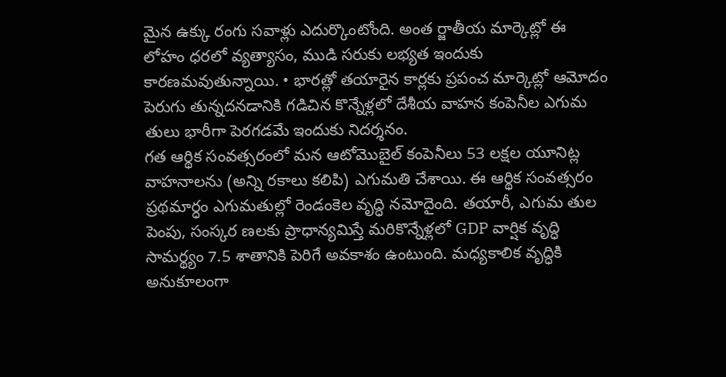మైన ఉక్కు రంగు సవాళ్లు ఎదుర్కొంటోంది. అంత ర్జాతీయ మార్కెట్లో ఈ లోహం ధరలో వ్యత్యాసం, ముడి సరుకు లభ్యత ఇందుకు కారణమవుతున్నాయి. • భారత్లో తయారైన కార్లకు ప్రపంచ మార్కెట్లో ఆమోదం పెరుగు తున్నదనడానికి గడిచిన కొన్నేళ్లలో దేశీయ వాహన కంపెనీల ఎగుమ తులు భారీగా పెరగడమే ఇందుకు నిదర్శనం.
గత ఆర్థిక సంవత్సరంలో మన ఆటోమొబైల్ కంపెనీలు 53 లక్షల యూనిట్ల వాహనాలను (అన్ని రకాలు కలిపి) ఎగుమతి చేశాయి. ఈ ఆర్థిక సంవత్సరం ప్రథమార్ధం ఎగుమతుల్లో రెండంకెల వృద్ధి నమోదైంది. తయారీ, ఎగుమ తుల పెంపు, సంస్కర ణలకు ప్రాధాన్యమిస్తే మరికొన్నేళ్లలో GDP వార్షిక వృద్ధి సామర్థ్యం 7.5 శాతానికి పెరిగే అవకాశం ఉంటుంది. మధ్యకాలిక వృద్ధికి అనుకూలంగా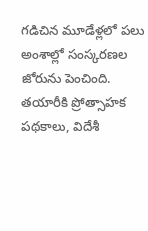గడిచిన మూడేళ్లలో పలు అంశాల్లో సంస్కరణల జోరును పెంచింది. తయారీకి ప్రోత్సాహక పథకాలు, విదేశీ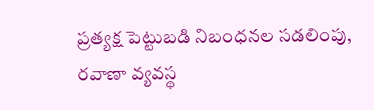ప్రత్యక్ష పెట్టుబడి నిబంధనల సడలింపు, రవాణా వ్యవస్థ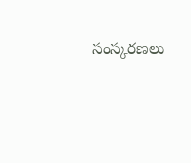సంస్కరణలు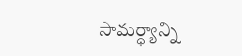సామర్ధ్యాన్ని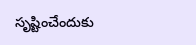సృష్టించేందుకు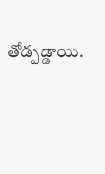తోడ్పడ్డాయి.